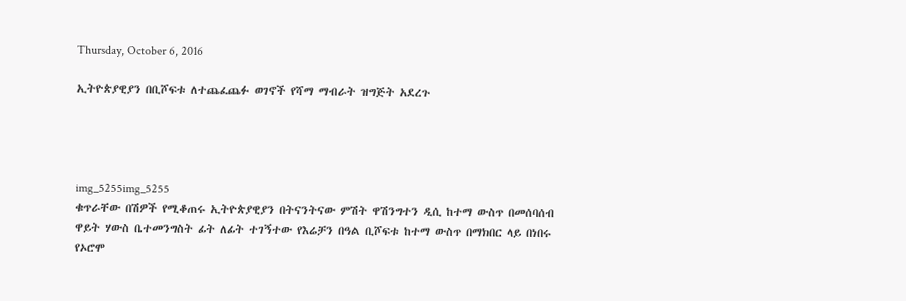Thursday, October 6, 2016

ኢትዮጵያዊያን በቢሾፍቱ ለተጨፈጨፉ ወገኖች የሻማ ማብራት ዝግጅት አደረጉ




img_5255img_5255
ቁጥራቸው በሽዎች የሚቆጠሩ ኢትዮጵያዊያን በትናንትናው ምሽት ዋሽንግተን ዲሲ ከተማ ውስጥ በመሰባሰብ ዋይት ሃውስ ቤተመንግስት ፊት ለፊት ተገኝተው የእሬቻን በዓል ቢሾፍቱ ከተማ ውስጥ በማክበር ላይ በነበሩ የኦሮሞ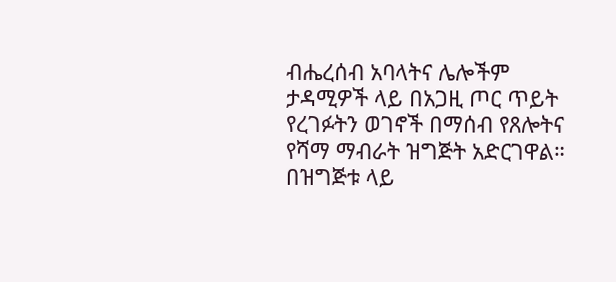ብሔረሰብ አባላትና ሌሎችም ታዳሚዎች ላይ በአጋዚ ጦር ጥይት የረገፉትን ወገኖች በማሰብ የጸሎትና የሻማ ማብራት ዝግጅት አድርገዋል። በዝግጅቱ ላይ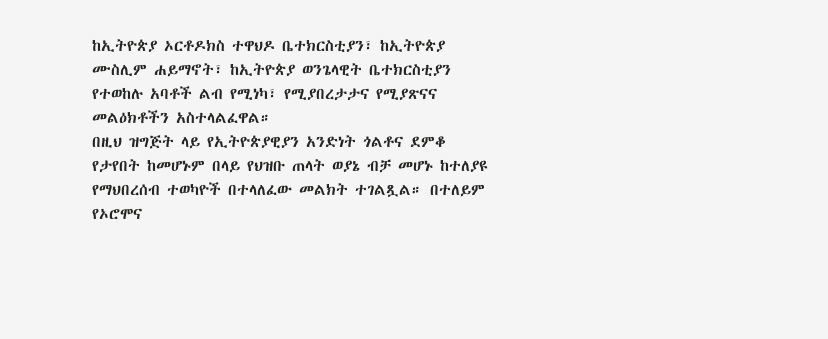ከኢትዮጵያ ኦርቶዶክስ ተዋህዶ ቤተክርስቲያን፣ ከኢትዮጵያ ሙስሊም ሐይማኖት፣ ከኢትዮጵያ ወንጌላዊት ቤተክርስቲያን የተወከሉ አባቶች ልብ የሚነካ፣ የሚያበረታታና የሚያጽናና መልዕክቶችን አስተላልፈዋል።
በዚህ ዝግጅት ላይ የኢትዮጵያዊያን አንድነት ጎልቶና ደምቆ የታየበት ከመሆኑም በላይ የህዝቡ ጠላት ወያኔ ብቻ መሆኑ ከተለያዩ የማህበረሰብ ተወካዮች በተላለፈው መልክት ተገልጿል። በተለይም የኦሮሞና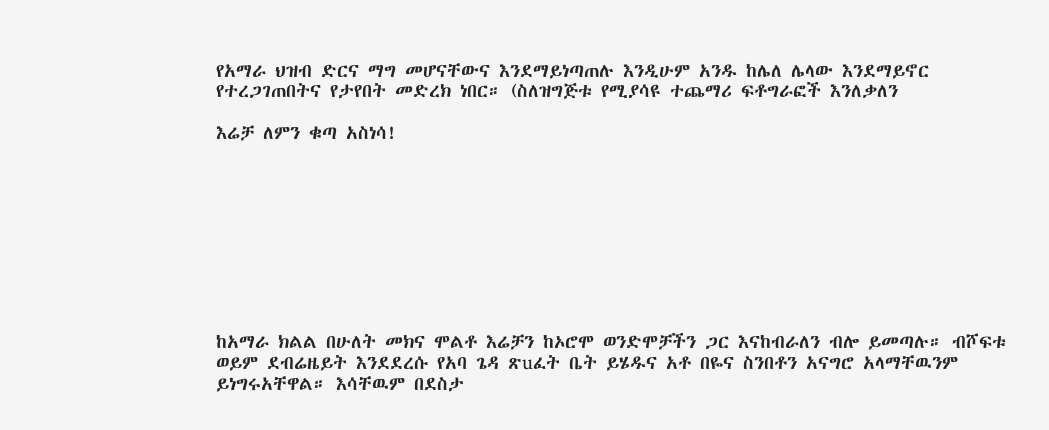የአማራ ህዝብ ድርና ማግ መሆናቸውና እንደማይነጣጠሉ እንዲሁም አንዱ ከሌለ ሌላው እንደማይኖር የተረጋገጠበትና የታየበት መድረክ ነበር። (ስለዝግጅቱ የሚያሳዩ ተጨማሪ ፍቶግራፎች እንለቃለን

እሬቻ ለምን ቁጣ አስነሳ!









ከአማራ ክልል በሁለት መክና ሞልቶ እሬቻን ከኦሮሞ ወንድሞቻችን ጋር እናከብራለን ብሎ ይመጣሉ። ብሾፍቱ ወይም ደብሬዜይት እንደደረሱ የአባ ጌዳ ጽuፈት ቤት ይሄዱና አቶ በዬና ስንበቶን አናግሮ አላማቸዉንም ይነግሩአቸዋል። እሳቸዉም በደስታ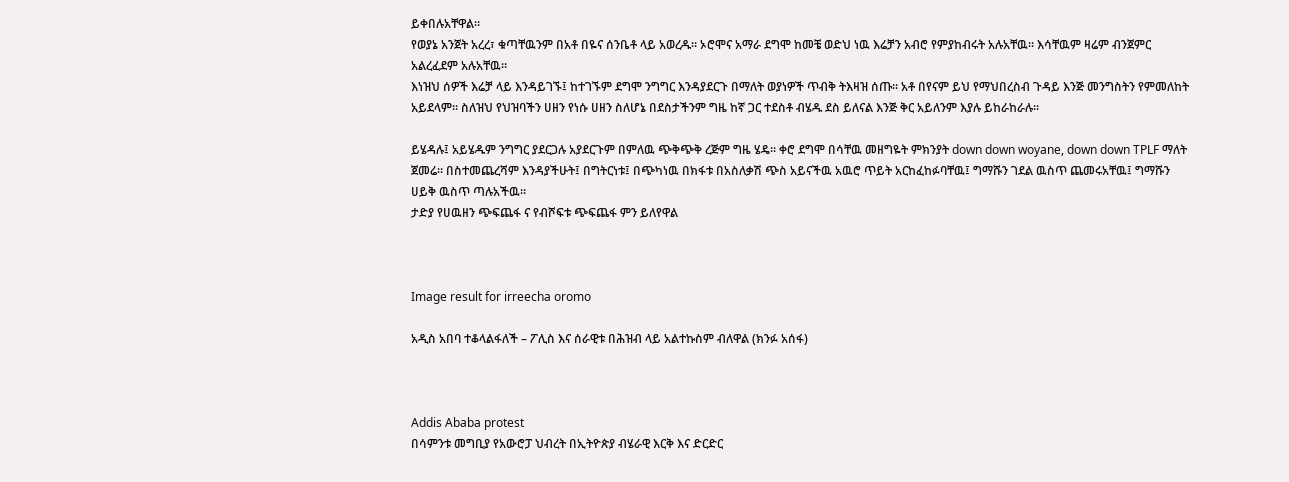ይቀበሉአቸዋል።
የወያኔ አንጀት አረረ፣ ቁጣቸዉንም በአቶ በዬና ሰንቤቶ ላይ አወረዱ። ኦሮሞና አማራ ደግሞ ከመቼ ወድህ ነዉ እሬቻን አብሮ የምያከብሩት አሉአቸዉ። እሳቸዉም ዛሬም ብንጀምር አልረፈደም አሉአቸዉ።
እነዝህ ሰዎች እሬቻ ላይ እንዳይገኙ፤ ከተገኙም ደግሞ ንግግር እንዳያደርጉ በማለት ወያነዎች ጥብቅ ትእዛዝ ሰጡ። አቶ በየናም ይህ የማህበረስብ ጉዳይ እንጅ መንግስትን የምመለከት አይደላም። ስለዝህ የህዝባችን ሀዘን የነሱ ሀዘን ስለሆኔ በደስታችንም ግዜ ከኛ ጋር ተደስቶ ብሄዱ ደስ ይለናል እንጅ ቅር አይለንም እያሉ ይከራከራሉ።

ይሄዳሉ፤ አይሄዱም ንግግር ያደርጋሉ አያደርጉም በምለዉ ጭቅጭቅ ረጅም ግዜ ሄዴ። ቀሮ ደግሞ በሳቸዉ መዘግዬት ምክንያት down down woyane, down down TPLF ማለት ጀመሬ። በስተመጨረሻም እንዳያችሁት፤ በግትርነቱ፤ በጭካነዉ በክፋቱ በአስለቃሽ ጭስ አይናችዉ አዉሮ ጥይት አርከፈከፉባቸዉ፤ ግማሹን ገደል ዉስጥ ጨመሩአቸዉ፤ ግማሹን ሀይቅ ዉስጥ ጣሉአችዉ።
ታድያ የሀዉዘን ጭፍጨፋ ና የብሾፍቱ ጭፍጨፋ ምን ይለየዋል



Image result for irreecha oromo

አዲስ አበባ ተቆላልፋለች – ፖሊስ እና ሰራዊቱ በሕዝብ ላይ አልተኩስም ብለዋል (ክንፉ አሰፋ)



Addis Ababa protest
በሳምንቱ መግቢያ የአውሮፓ ህብረት በኢትዮጵያ ብሄራዊ እርቅ እና ድርድር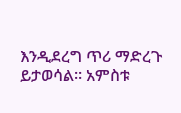እንዲደረግ ጥሪ ማድረጉ ይታወሳል። አምስቱ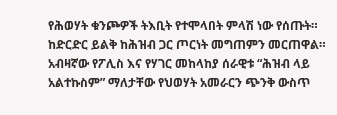የሕወሃት ቁንጮዎች ትእቢት የተሞላበት ምላሽ ነው የሰጡት። ከድርድር ይልቅ ከሕዝብ ጋር ጦርነት መግጠምን መርጠዋል። አብዛኛው የፖሊስ እና የሃገር መከላከያ ሰራዊቱ “ሕዝብ ላይ አልተኩስም” ማለታቸው የህወሃት አመራርን ጭንቅ ውስጥ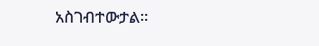አስገብተውታል።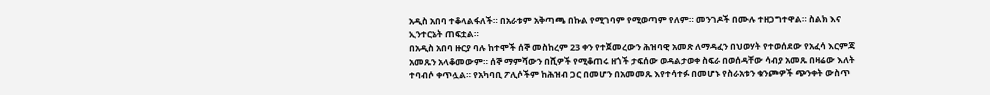አዲስ አበባ ተቆላልፋለች። በአራቱም አቅጣጫ በኩል የሚገባም የሚወጣም የለም። መንገዶች በሙሉ ተዘጋግተዋል። ስልክ እና ኢንተርኔት ጠፍቷል።
በአዲስ አበባ ዙርያ ባሉ ከተሞች ሰኞ መስከረም 23 ቀን የተጀመረውን ሕዝባዊ አመጽ ለማዳፈን በህወሃት የተወሰደው የአፈሳ እርምጃ አመጹን አላቆመውም። ሰኞ ማምሻውን በሺዎች የሚቆጠሩ ዘጎች ታፍሰው ወዳልታወቀ ስፍራ በወሰዳቸው ሳብያ አመጹ በዛሬው እለት ተባብሶ ቀጥሏል። የአካባቢ ፖሊሶችም ከሕዝብ ጋር በመሆን በአመመጹ እየተሳተፉ በመሆኑ የስራአቱን ቁንጮዎች ጭንቀት ውስጥ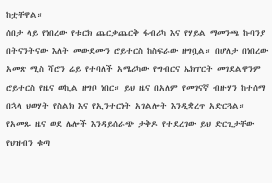ከቷቸዋል።
ሰበታ ላይ የነበረው የቱርክ ጨርቃጨርቅ ፋብሪካ እና የሃይል ማመንጫ ኩባንያ በትናንትናው እለት መውደሙን ሮይተርስ ከስፍራው ዘግቧል። በሆለታ በነበረው አመጽ ሚስ ሻሮን ሬይ የተባለች አሜሪካው የግብርና ኤክፐርት መገደልዋንም ሮይተርስ የዜና ወኪል ዘግቦ ነበር። ይህ ዜና በአለም የመገናኛ ብዙሃን ከተሰማ በኋላ ህወሃት የስልክ እና የኢንተርነት አገልሎት እንዲቋረጥ አድርጓል። የአመጹ ዜና ወደ ሌሎች እንዳይሰራጭ ታቅዶ የተደረገው ይህ ድርጊታቸው የህዝብን ቁጣ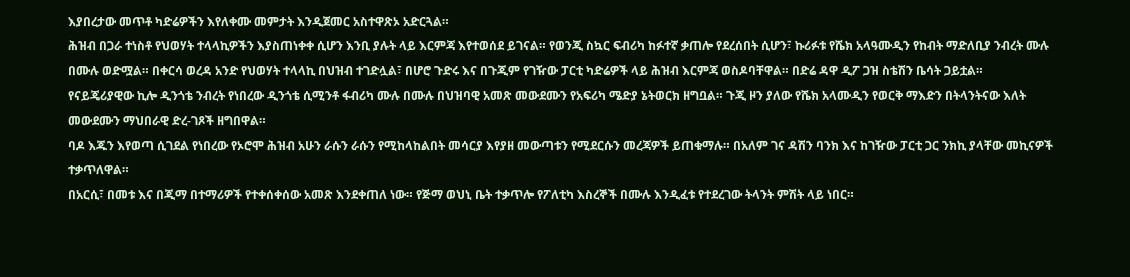እያበረታው መጥቶ ካድሬዎችን እየለቀሙ መምታት እንዲጀመር አስተዋጽኦ አድርጓል።
ሕዝብ በጋራ ተነስቶ የህወሃት ተላላኪዎችን እያስጠነቀቀ ሲሆን እንቢ ያሉት ላይ እርምጃ እየተወሰደ ይገናል። የወንጂ ስኳር ፍብሪካ ከፉተኛ ቃጠሎ የደረሰበት ሲሆን፣ ኩሪፉቱ የሼክ አላዓሙዲን የከብት ማድለቢያ ንብረት ሙሉ በሙሉ ወድሟል። በቀርሳ ወረዳ አንድ የህወሃት ተላላኪ በህዝብ ተገድሏል፣ በሆሮ ጉድሩ እና በጉጂም የገዥው ፓርቲ ካድሬዎች ላይ ሕዝብ እርምጃ ወስዶባቸዋል። በድሬ ዳዋ ዲፖ ጋዝ ስቴሽን ቤሳት ጋይቷል።
የናይጄሪያዊው ኪሎ ዲንጎቴ ንብረት የነበረው ዲንጎቴ ሲሚንቶ ፋብሪካ ሙሉ በሙሉ በህዝባዊ አመጽ መውደሙን የአፍሪካ ሜድያ ኔትወርክ ዘግቧል። ጉጂ ዞን ያለው የሼክ አላሙዲን የወርቅ ማእድን በትላንትናው እለት መውደሙን ማህበራዊ ድረ-ገጾች ዘግበዋል።
ባዶ እጁን እየወጣ ሲገደል የነበረው የኦሮሞ ሕዝብ አሁን ራሱን ራሱን የሚከላከልበት መሳርያ እየያዘ መውጣቱን የሚደርሱን መረጃዎች ይጠቁማሉ። በአለም ገና ዳሽን ባንክ እና ከገዥው ፓርቲ ጋር ንክኪ ያላቸው መኪናዎች ተቃጥለዋል።
በአርሲ፣ በመቱ እና በጂማ በተማሪዎች የተቀሰቀሰው አመጽ እንደቀጠለ ነው። የጅማ ወህኒ ቤት ተቃጥሎ የፖለቲካ እስረኞች በሙሉ እንዲፈቱ የተደረገው ትላንት ምሽት ላይ ነበር።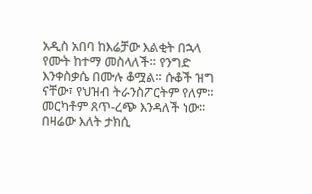አዲስ አበባ ከእሬቻው እልቂት በኋላ የሙት ከተማ መስላለች። የንግድ እንቀስቃሴ በሙሉ ቆሟል። ሱቆች ዝግ ናቸው፣ የህዝብ ትራንስፖርትም የለም። መርካቶም ጸጥ-ረጭ እንዳለች ነው። በዛሬው እለት ታክሲ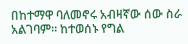በከተማዋ ባለመኖሩ አብዛኛው ሰው ስራ አልገባም። ከተወሰኑ የግል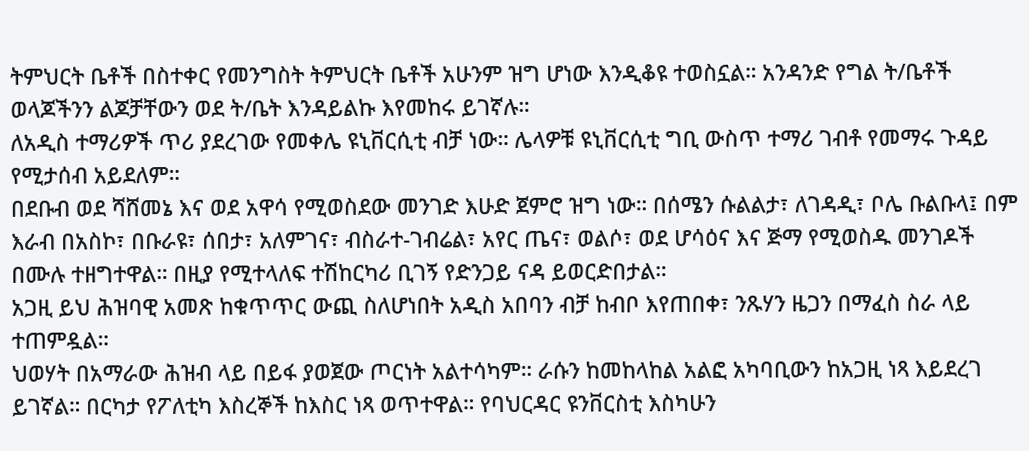ትምህርት ቤቶች በስተቀር የመንግስት ትምህርት ቤቶች አሁንም ዝግ ሆነው እንዲቆዩ ተወስኗል። አንዳንድ የግል ት/ቤቶች ወላጆችንን ልጆቻቸውን ወደ ት/ቤት እንዳይልኩ እየመከሩ ይገኛሉ።
ለአዲስ ተማሪዎች ጥሪ ያደረገው የመቀሌ ዩኒቨርሲቲ ብቻ ነው። ሌላዎቹ ዩኒቨርሲቲ ግቢ ውስጥ ተማሪ ገብቶ የመማሩ ጉዳይ የሚታሰብ አይደለም።
በደቡብ ወደ ሻሸመኔ እና ወደ አዋሳ የሚወስደው መንገድ እሁድ ጀምሮ ዝግ ነው። በሰሜን ሱልልታ፣ ለገዳዲ፣ ቦሌ ቡልቡላ፤ በም እራብ በአስኮ፣ በቡራዩ፣ ሰበታ፣ አለምገና፣ ብስራተ-ገብሬል፣ አየር ጤና፣ ወልሶ፣ ወደ ሆሳዕና እና ጅማ የሚወስዱ መንገዶች በሙሉ ተዘግተዋል። በዚያ የሚተላለፍ ተሽከርካሪ ቢገኝ የድንጋይ ናዳ ይወርድበታል።
አጋዚ ይህ ሕዝባዊ አመጽ ከቁጥጥር ውጪ ስለሆነበት አዲስ አበባን ብቻ ከብቦ እየጠበቀ፣ ንጹሃን ዜጋን በማፈስ ስራ ላይ ተጠምዷል።
ህወሃት በአማራው ሕዝብ ላይ በይፋ ያወጀው ጦርነት አልተሳካም። ራሱን ከመከላከል አልፎ አካባቢውን ከአጋዚ ነጻ እይደረገ ይገኛል። በርካታ የፖለቲካ እስረኞች ከእስር ነጻ ወጥተዋል። የባህርዳር ዩንቨርስቲ እስካሁን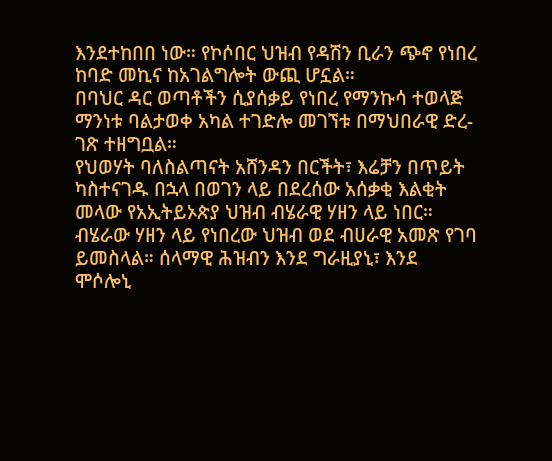እንደተከበበ ነው። የኮሶበር ህዝብ የዳሽን ቢራን ጭኖ የነበረ ከባድ መኪና ከአገልግሎት ውጪ ሆኗል።
በባህር ዳር ወጣቶችን ሲያሰቃይ የነበረ የማንኩሳ ተወላጅ ማንነቱ ባልታወቀ አካል ተገድሎ መገኘቱ በማህበራዊ ድረ-ገጽ ተዘግቧል።
የህወሃት ባለስልጣናት አሸንዳን በርችት፣ እሬቻን በጥይት ካስተናገዱ በኋላ በወገን ላይ በደረሰው አሰቃቂ እልቂት መላው የአኢትይኦጵያ ህዝብ ብሄራዊ ሃዘን ላይ ነበር።
ብሄራው ሃዘን ላይ የነበረው ህዝብ ወደ ብሀራዊ አመጽ የገባ ይመስላል። ሰላማዊ ሕዝብን እንደ ግራዚያኒ፣ እንደ ሞሶሎኒ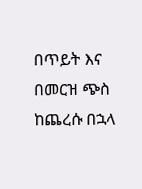በጥይት እና በመርዝ ጭስ ከጨረሱ በኋላ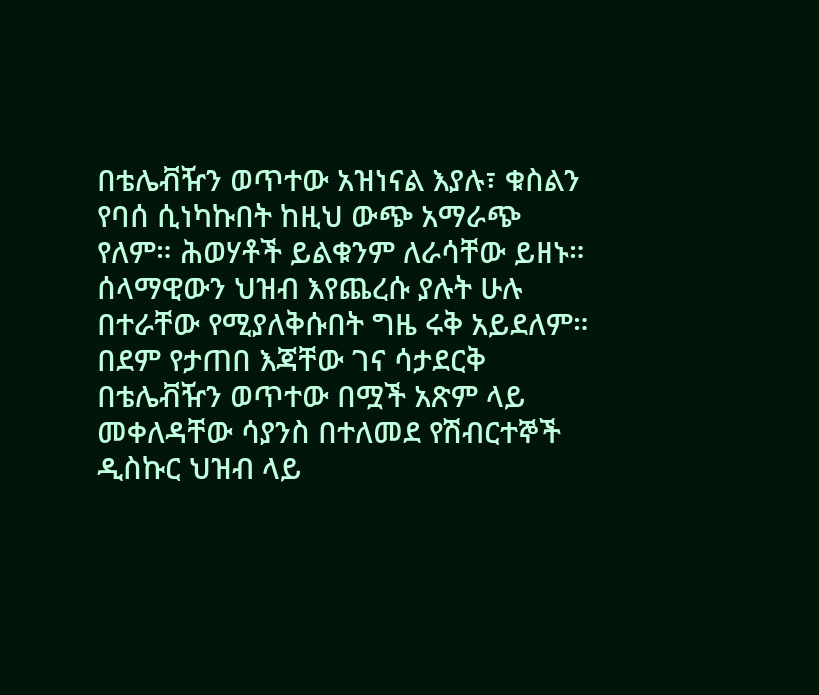በቴሌቭዥን ወጥተው አዝነናል እያሉ፣ ቁስልን የባሰ ሲነካኩበት ከዚህ ውጭ አማራጭ የለም። ሕወሃቶች ይልቁንም ለራሳቸው ይዘኑ። ሰላማዊውን ህዝብ እየጨረሱ ያሉት ሁሉ በተራቸው የሚያለቅሱበት ግዜ ሩቅ አይደለም። በደም የታጠበ እጃቸው ገና ሳታደርቅ በቴሌቭዥን ወጥተው በሟች አጽም ላይ መቀለዳቸው ሳያንስ በተለመደ የሽብርተኞች ዲስኩር ህዝብ ላይ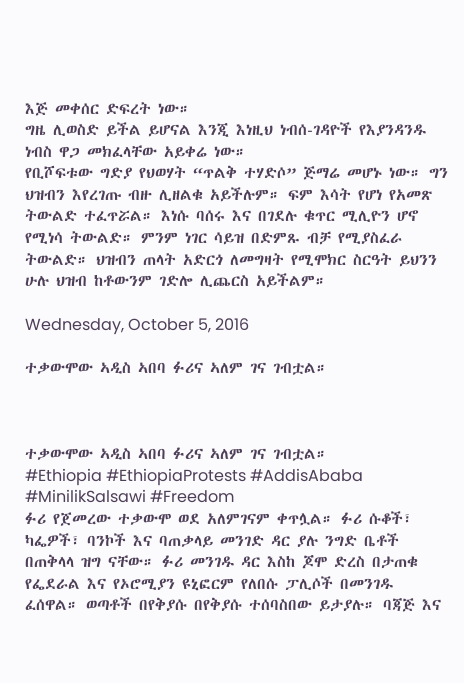እጅ መቀሰር ድፍረት ነው።
ግዜ ሊወስድ ይችል ይሆናል እንጂ እነዚህ ነብሰ-ገዳዮች የእያንዳንዱ ነብስ ዋጋ መክፈላቸው አይቀሬ ነው።
የቢሾፍቱው ግድያ የህወሃት “ጥልቅ ተሃድሶ” ጅማሬ መሆኑ ነው። ግን ህዝብን እየረገጡ ብዙ ሊዘልቁ አይችሉም። ፍም እሳት የሆነ የአመጽ ትውልድ ተፈጥሯል። እነሱ ባሰሩ እና በገደሉ ቁጥር ሚሊዮን ሆኖ የሚነሳ ትውልድ። ምንም ነገር ሳይዝ በድምጹ ብቻ የሚያስፈራ ትውልድ። ህዝብን ጠላት አድርጎ ለመግዛት የሚሞክር ስርዓት ይህንን ሁሉ ህዝብ ከቶውንም ገድሎ ሊጨርስ አይችልም።

Wednesday, October 5, 2016

ተቃውሞው ኣዲስ ኣበባ ፉሪና ኣለም ገና ገብቷል።



ተቃውሞው ኣዲስ ኣበባ ፉሪና ኣለም ገና ገብቷል።
#Ethiopia #EthiopiaProtests #AddisAbaba #MinilikSalsawi #Freedom
ፉሪ የጀመረው ተቃውሞ ወደ አለምገናም ቀጥሏል። ፉሪ ሱቆች፣ ካፌዎች፣ ባንኮች እና ባጠቃላይ መንገድ ዳር ያሉ ንግድ ቤቶች በጠቅላላ ዝግ ናቸው። ፉሪ መንገዱ ዳር እስከ ጆሞ ድረስ በታጠቁ የፌደራል እና የኦሮሚያን ዩኒፎርም የለበሱ ፓሊሶች በመንገዱ ፈሰዋል። ወጣቶች በየቅያሱ በየቅያሱ ተሰባስበው ይታያሉ። ባጃጅ እና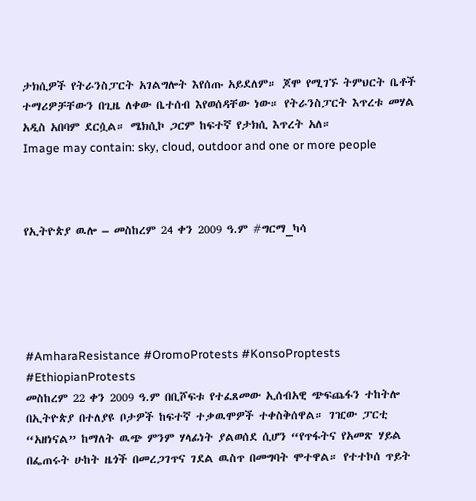ታክሲዎች የትራንስፓርት አገልግሎት እየሰጡ አይደለም። ጆሞ የሚገኙ ትምህርት ቤቶች ተማሪዎቻቸውን በጊዜ ለቀው ቤተሰብ እየወሰዳቸው ነው። የትራንስፓርት እጥረቱ መሃል አዲስ አበባም ደርሷል። ሜክሲኮ ጋርም ከፍተኛ የታክሲ እጥረት አለ።
Image may contain: sky, cloud, outdoor and one or more people



የኢትዮጵያ ዉሎ – መስከረም 24 ቀን 2009 ዓ.ም #ግርማ_ካሳ





#AmharaResistance #OromoProtests #KonsoProptests #EthiopianProtests
መስከረም 22 ቀን 2009 ዓ.ም በቢሾፍቱ የተፈጸመው ኢሰብአዊ ጭፍጨፋን ተከትሎ በኢትዮጵያ በተለያዩ ቦታዎች ከፍተኛ ተቃዉሞዎች ተቀስቅሰዋል። ገዢው ፓርቲ “አዘነናል” ከማለት ዉጭ ምንም ሃላፊነት ያልወሰደ ሲሆን “የጥፋትና የአመጽ ሃይል በፌጠሩት ሁከት ዜጎች በመረጋገጥና ገደል ዉስጥ በመግባት ሞተዋል። የተተኮሰ ጥይት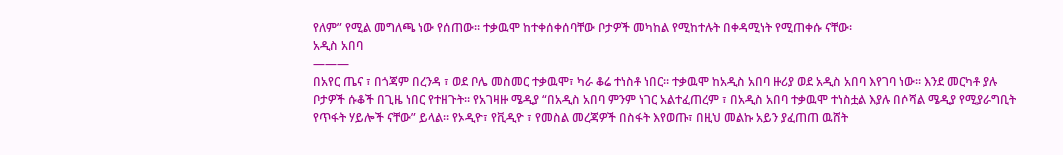የለም” የሚል መግለጫ ነው የሰጠው። ተቃዉሞ ከተቀሰቀሰባቸው ቦታዎች መካከል የሚከተሉት በቀዳሚነት የሚጠቀሱ ናቸው፡
አዲስ አበባ
———
በአየር ጤና ፣ በጎጃም በረንዳ ፣ ወደ ቦሌ መስመር ተቃዉሞ፣ ካራ ቆሬ ተነስቶ ነበር። ተቃዉሞ ከአዲስ አበባ ዙሪያ ወደ አዲስ አበባ እየገባ ነው። እንደ መርካቶ ያሉ ቦታዎች ሱቆች በጊዜ ነበር የተዘጉት። የአገዛዙ ሜዲያ “በአዲስ አበባ ምንም ነገር አልተፈጠረም ፣ በአዲስ አበባ ተቃዉሞ ተነስቷል እያሉ በሶሻል ሜዲያ የሚያራግቢት የጥፋት ሃይሎች ናቸው” ይላል። የኦዲዮ፣ የቪዲዮ ፣ የመስል መረጃዎች በስፋት እየወጡ፣ በዚህ መልኩ አይን ያፈጠጠ ዉሸት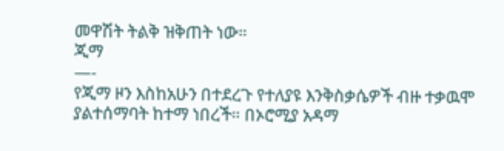መዋሽት ትልቅ ዝቅጠት ነው።
ጂማ
—-
የጂማ ዞን እስከአሁን በተደረጉ የተለያዩ እንቅስቃሴዎች ብዙ ተቃዉሞ ያልተሰማባት ከተማ ነበረች። በኦሮሚያ አዳማ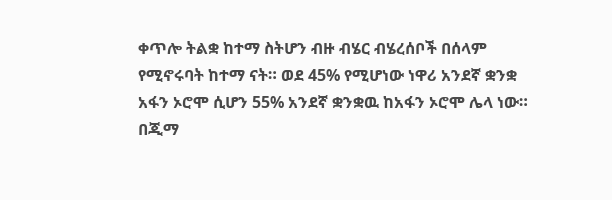ቀጥሎ ትልቋ ከተማ ስትሆን ብዙ ብሄር ብሄረሰቦች በሰላም የሚኖሩባት ከተማ ናት። ወደ 45% የሚሆነው ነዋሪ አንደኛ ቋንቋ አፋን ኦሮሞ ሲሆን 55% አንደኛ ቋንቋዉ ከአፋን ኦሮሞ ሌላ ነው።
በጂማ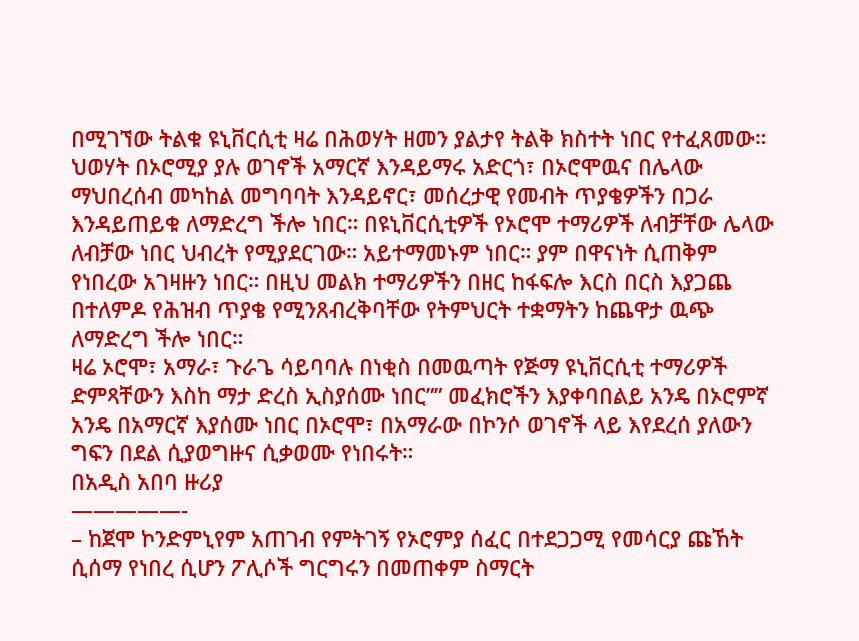በሚገኘው ትልቁ ዩኒቨርሲቲ ዛሬ በሕወሃት ዘመን ያልታየ ትልቅ ክስተት ነበር የተፈጸመው። ህወሃት በኦሮሚያ ያሉ ወገኖች አማርኛ እንዳይማሩ አድርጎ፣ በኦሮሞዉና በሌላው ማህበረሰብ መካከል መግባባት እንዳይኖር፣ መሰረታዊ የመብት ጥያቄዎችን በጋራ እንዳይጠይቁ ለማድረግ ችሎ ነበር። በዩኒቨርሲቲዎች የኦሮሞ ተማሪዎች ለብቻቸው ሌላው ለብቻው ነበር ህብረት የሚያደርገው። አይተማመኑም ነበር። ያም በዋናነት ሲጠቅም የነበረው አገዛዙን ነበር። በዚህ መልክ ተማሪዎችን በዘር ከፋፍሎ እርስ በርስ እያጋጨ በተለምዶ የሕዝብ ጥያቄ የሚንጸብረቅባቸው የትምህርት ተቋማትን ከጨዋታ ዉጭ ለማድረግ ችሎ ነበር።
ዛሬ ኦሮሞ፣ አማራ፣ ጉራጌ ሳይባባሉ በነቂስ በመዉጣት የጅማ ዩኒቨርሲቲ ተማሪዎች ድምጻቸውን እስከ ማታ ድረስ ኢስያሰሙ ነበር”” መፈክሮችን እያቀባበልይ አንዴ በኦሮምኛ አንዴ በአማርኛ እያሰሙ ነበር በኦሮሞ፣ በአማራው በኮንሶ ወገኖች ላይ እየደረሰ ያለውን ግፍን በደል ሲያወግዙና ሲቃወሙ የነበሩት።
በአዲስ አበባ ዙሪያ
—————-
– ከጀሞ ኮንድምኒየም አጠገብ የምትገኝ የኦሮምያ ሰፈር በተደጋጋሚ የመሳርያ ጩኸት ሲሰማ የነበረ ሲሆን ፖሊሶች ግርግሩን በመጠቀም ስማርት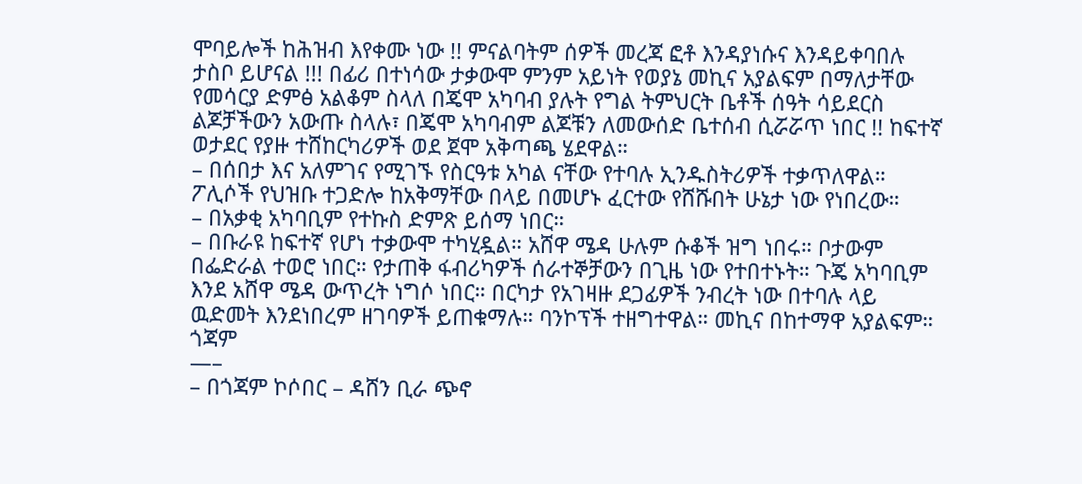ሞባይሎች ከሕዝብ እየቀሙ ነው !! ምናልባትም ሰዎች መረጃ ፎቶ እንዳያነሱና እንዳይቀባበሉ ታስቦ ይሆናል !!! በፊሪ በተነሳው ታቃውሞ ምንም አይነት የወያኔ መኪና አያልፍም በማለታቸው የመሳርያ ድምፅ አልቆም ስላለ በጄሞ አካባብ ያሉት የግል ትምህርት ቤቶች ሰዓት ሳይደርስ ልጆቻችውን አውጡ ስላሉ፣ በጄሞ አካባብም ልጆቹን ለመውሰድ ቤተሰብ ሲሯሯጥ ነበር !! ከፍተኛ ወታደር የያዙ ተሸከርካሪዎች ወደ ጀሞ አቅጣጫ ሄደዋል።
– በሰበታ እና አለምገና የሚገኙ የስርዓቱ አካል ናቸው የተባሉ ኢንዱስትሪዎች ተቃጥለዋል። ፖሊሶች የህዝቡ ተጋድሎ ከአቅማቸው በላይ በመሆኑ ፈርተው የሸሹበት ሁኔታ ነው የነበረው።
– በአቃቂ አካባቢም የተኩስ ድምጽ ይሰማ ነበር።
– በቡራዩ ከፍተኛ የሆነ ተቃውሞ ተካሂዷል። አሸዋ ሜዳ ሁሉም ሱቆች ዝግ ነበሩ። ቦታውም በፌድራል ተወሮ ነበር። የታጠቅ ፋብሪካዎች ሰራተኞቻውን በጊዜ ነው የተበተኑት። ጉጄ አካባቢም እንደ አሸዋ ሜዳ ውጥረት ነግሶ ነበር። በርካታ የአገዛዙ ደጋፊዎች ንብረት ነው በተባሉ ላይ ዉድመት እንደነበረም ዘገባዎች ይጠቁማሉ። ባንኮፕች ተዘግተዋል። መኪና በከተማዋ አያልፍም።
ጎጃም
—–
– በጎጃም ኮሶበር – ዳሸን ቢራ ጭኖ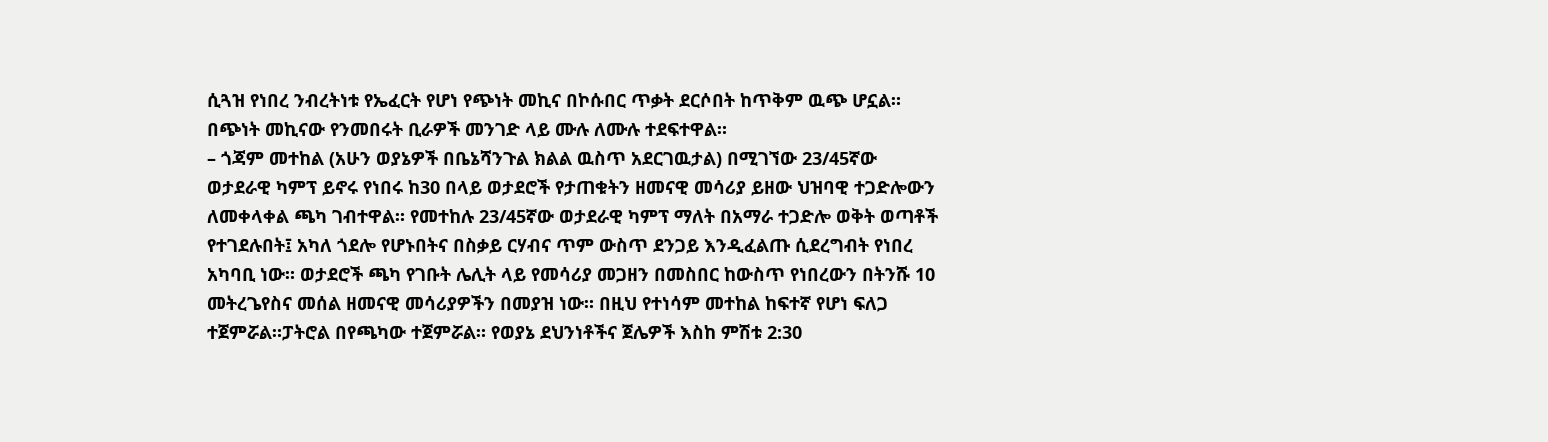ሲጓዝ የነበረ ንብረትነቱ የኤፈርት የሆነ የጭነት መኪና በኮሱበር ጥቃት ደርሶበት ከጥቅም ዉጭ ሆኗል። በጭነት መኪናው የንመበሩት ቢራዎች መንገድ ላይ ሙሉ ለሙሉ ተደፍተዋል።
– ጎጃም መተከል (አሁን ወያኔዎች በቤኔሻንጉል ክልል ዉስጥ አደርገዉታል) በሚገኘው 23/45ኛው ወታደራዊ ካምፕ ይኖሩ የነበሩ ከ30 በላይ ወታደሮች የታጠቁትን ዘመናዊ መሳሪያ ይዘው ህዝባዊ ተጋድሎውን ለመቀላቀል ጫካ ገብተዋል። የመተከሉ 23/45ኛው ወታደራዊ ካምፕ ማለት በአማራ ተጋድሎ ወቅት ወጣቶች የተገደሉበት፤ አካለ ጎደሎ የሆኑበትና በስቃይ ርሃብና ጥም ውስጥ ደንጋይ እንዲፈልጡ ሲደረግብት የነበረ አካባቢ ነው። ወታደሮች ጫካ የገቡት ሌሊት ላይ የመሳሪያ መጋዘን በመስበር ከውስጥ የነበረውን በትንሹ 10 መትረጌየስና መሰል ዘመናዊ መሳሪያዎችን በመያዝ ነው። በዚህ የተነሳም መተከል ከፍተኛ የሆነ ፍለጋ ተጀምሯል።ፓትሮል በየጫካው ተጀምሯል። የወያኔ ደህንነቶችና ጀሌዎች እስከ ምሽቱ 2:30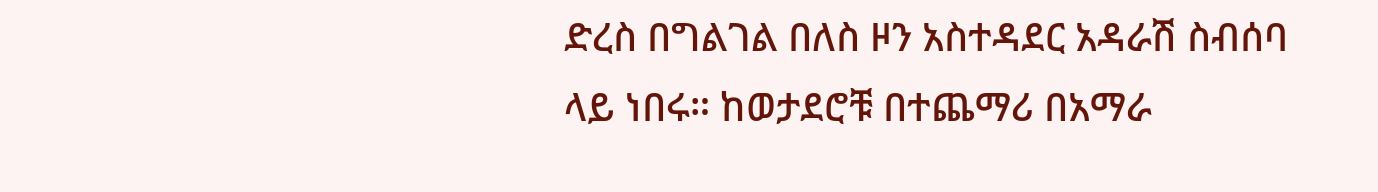ድረስ በግልገል በለስ ዞን አስተዳደር አዳራሽ ስብሰባ ላይ ነበሩ። ከወታደሮቹ በተጨማሪ በአማራ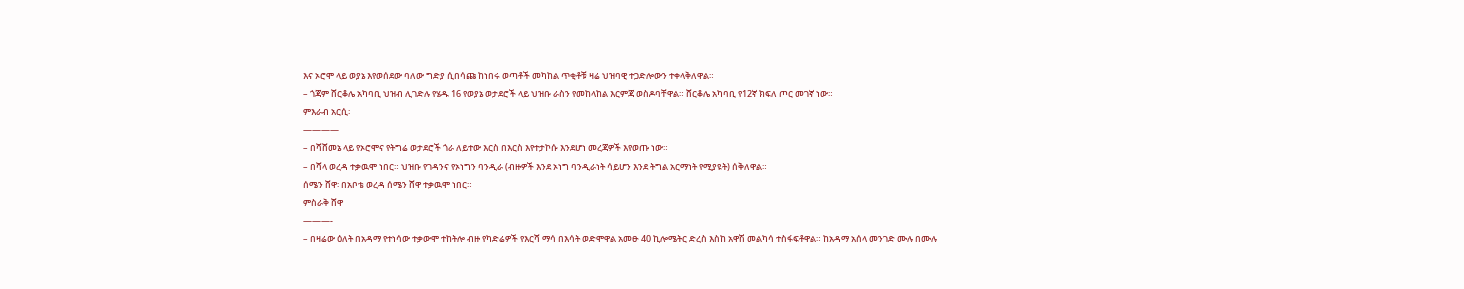እና ኦሮሞ ላይ ወያኔ እየወሰደው ባለው ግድያ ሲበሳጩ ከነበሩ ወጣቶች መካከል ጥቂቶቹ ዛሬ ህዝባዊ ተጋድሎውን ተቀላቅለዋል።
– ጎጃም ሸርቆሌ አካባቢ ህዝብ ሊገድሉ የሄዱ 16 የወያኔ ወታደሮች ላይ ህዝቡ ራስን የመከላከል እርምጃ ወስዶባቸዋል። ሸርቆሌ አካባቢ የ12ኛ ክፍለ ጦር መገኛ ነው።
ምእራብ አርሲ፡
————
– በሻሸመኔ ላይ የኦሮሞና የትግሬ ወታደሮች ጎራ ለይተው እርስ በእርስ እየተታኮሱ እንደሆነ መረጃዎች እየወጡ ነው።
– በሻላ ወረዳ ተቃዉሞ ነበር። ህዝቡ የገዳንና የኦነግን ባንዲራ (ብዙዎች እንደ ኦነግ ባንዲራነት ሳይሆን እንደ ትግል አርማነት የሚያዩት) ሰቅለዋል።
ሰሜን ሸዋ፡ በአቦቴ ወረዳ ሰሜን ሸዋ ተቃዉሞ ነበር።
ምስራቅ ሸዋ
———-
– በዛሬው ዕለት በአዳማ የተነሳው ተቃውሞ ተከትሎ ብዙ የካድሬዎች የእርሻ ማሳ በእሳት ወድሞዋል አመፁ 40 ኪሎሜትር ድረስ እስከ አዋሽ መልካሳ ተስፋፍቶዋል። ከአዳማ አሰላ መንገድ ሙሉ በሙሉ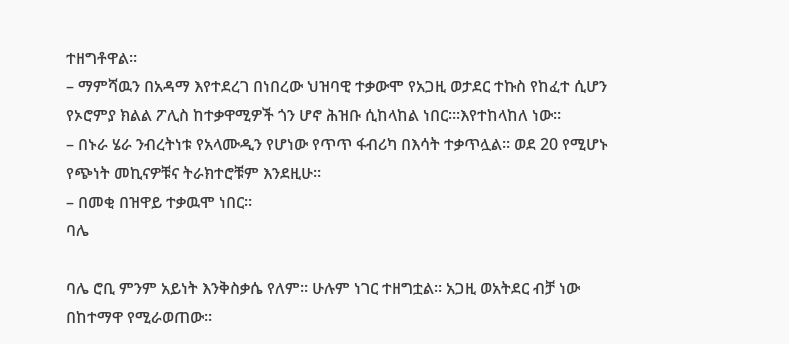ተዘግቶዋል።
– ማምሻዉን በአዳማ እየተደረገ በነበረው ህዝባዊ ተቃውሞ የአጋዚ ወታደር ተኩስ የከፈተ ሲሆን የኦሮምያ ክልል ፖሊስ ከተቃዋሚዎች ጎን ሆኖ ሕዝቡ ሲከላከል ነበር።፡እየተከላከለ ነው።
– በኑራ ሄራ ንብረትነቱ የአላሙዲን የሆነው የጥጥ ፋብሪካ በእሳት ተቃጥሏል። ወደ 20 የሚሆኑ የጭነት መኪናዎቹና ትራክተሮቹም እንደዚሁ።
– በመቂ በዝዋይ ተቃዉሞ ነበር።
ባሌ

ባሌ ሮቢ ምንም አይነት እንቅስቃሴ የለም። ሁሉም ነገር ተዘግቷል። አጋዚ ወአትደር ብቻ ነው በከተማዋ የሚራወጠው።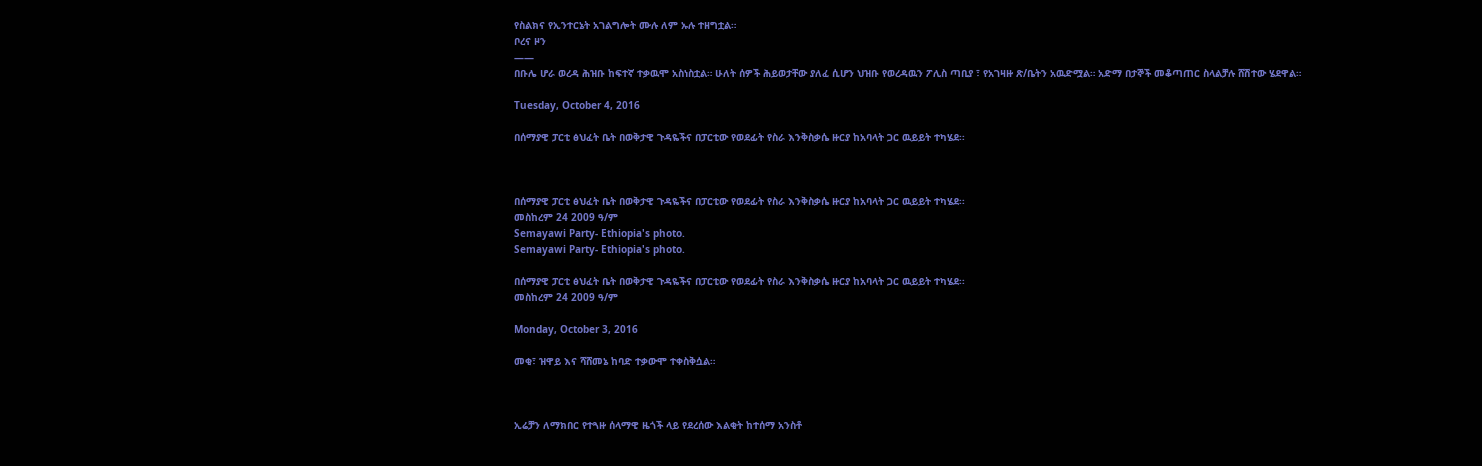የስልክና የኢንተርኔት አገልግሎት ሙሉ ለም ኡሉ ተዘግቷል።
ቦረና ዞን
——
በቡሌ ሆራ ወረዳ ሕዝቡ ከፍተኛ ተቃዉሞ አስነስቷል። ሁለት ሰዎች ሕይወታቸው ያለፈ ሲሆን ህዝቡ የወረዳዉን ፖሊስ ጣቢያ ፣ የአገዛዙ ጽ/ቤትን አዉድሟል። አድማ በታኞች መቆጣጠር ስላልቻሉ ሸሽተው ሄደዋል።

Tuesday, October 4, 2016

በሰማያዊ ፓርቲ ፅህፈት ቤት በወቅታዊ ጉዳዬችና በፓርቲው የወደፊት የስራ እንቅስቃሴ ዙርያ ከአባላት ጋር ዉይይት ተካሄደ፡፡



በሰማያዊ ፓርቲ ፅህፈት ቤት በወቅታዊ ጉዳዬችና በፓርቲው የወደፊት የስራ እንቅስቃሴ ዙርያ ከአባላት ጋር ዉይይት ተካሄደ፡፡
መስከረም 24 2009 ዓ/ም
Semayawi Party- Ethiopia's photo.
Semayawi Party- Ethiopia's photo.

በሰማያዊ ፓርቲ ፅህፈት ቤት በወቅታዊ ጉዳዬችና በፓርቲው የወደፊት የስራ እንቅስቃሴ ዙርያ ከአባላት ጋር ዉይይት ተካሄደ፡፡
መስከረም 24 2009 ዓ/ም

Monday, October 3, 2016

መቂ፣ ዝዋይ እና ሻሸመኔ ከባድ ተቃውሞ ተቀስቅሷል።



ኢሬቻን ለማክበር የተጓዙ ሰላማዊ ዜጎች ላይ የደረሰው እልቂት ከተሰማ አንስቶ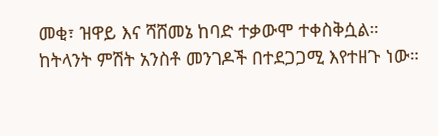መቂ፣ ዝዋይ እና ሻሸመኔ ከባድ ተቃውሞ ተቀስቅሷል። ከትላንት ምሽት አንስቶ መንገዶች በተደጋጋሚ እየተዘጉ ነው።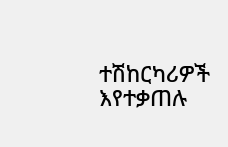ተሽከርካሪዎች እየተቃጠሉ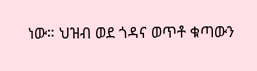ነው። ህዝብ ወደ ጎዳና ወጥቶ ቁጣውን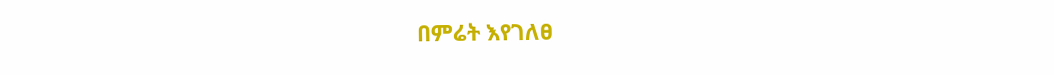በምሬት እየገለፀ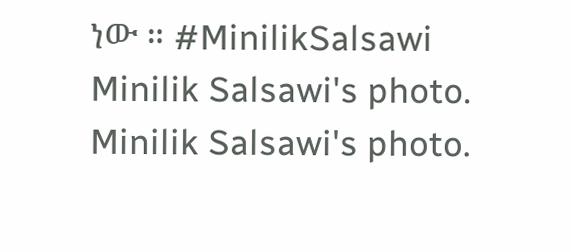ነው ። #MinilikSalsawi
Minilik Salsawi's photo.
Minilik Salsawi's photo.